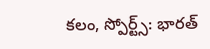కలం, స్పోర్ట్స్: భారత్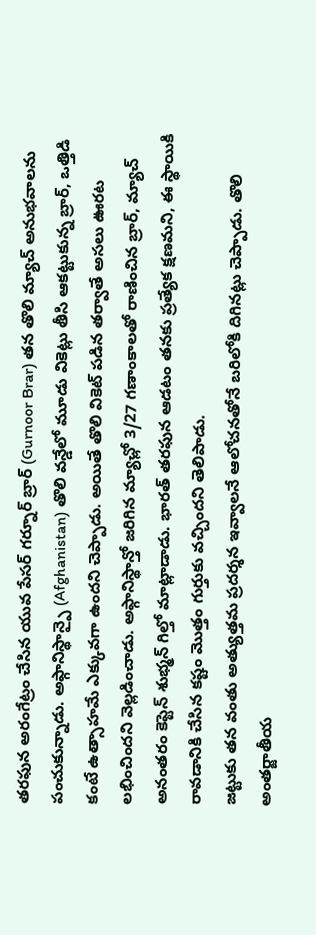తరఫున అరంగేట్రం చేసిన యువ పేసర్ గర్నూర్ బ్రార్ (Gurnoor Brar) తన తొలి మ్యాచ్ అనుభవాలను పంచుకున్నాడు. అఫ్గానిస్థాన్పై (Afghanistan) తొలి వన్డేలో మూడు వికెట్లు తీసి ఆకట్టుకున్న బ్రార్, ఒత్తిడి కంటే ఉత్సాహమే ఎక్కువగా ఉందని చెప్పాడు. అయితే తొలి వికెట్ పడిన తర్వాతే అసలు ఊరట లభించిందని వెల్లడించాడు. అఫ్గానిస్థాన్తో జరిగిన మ్యాచ్లో 3/27 గణాంకాలతో రాణించిన బ్రార్, మ్యాచ్ అనంతరం కెప్టెన్ శుభ్మన్ గిల్తో మాట్లాడాడు. భారత్ తరఫున ఆడటం తనకు ప్రత్యేక క్షణమని, ఈ స్థాయికి రావడానికి చేసిన కష్టం మొత్తం గుర్తుకు వచ్చిందని తెలిపాడు.
జట్టుకు తన వంతు అత్యుత్తమ ప్రదర్శన ఇవ్వాలనే ఆలోచనతోనే బరిలోకి దిగినట్లు చెప్పాడు. తొలి అంతర్జాతీయ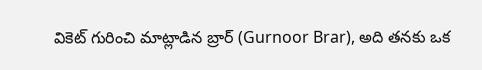వికెట్ గురించి మాట్లాడిన బ్రార్ (Gurnoor Brar), అది తనకు ఒక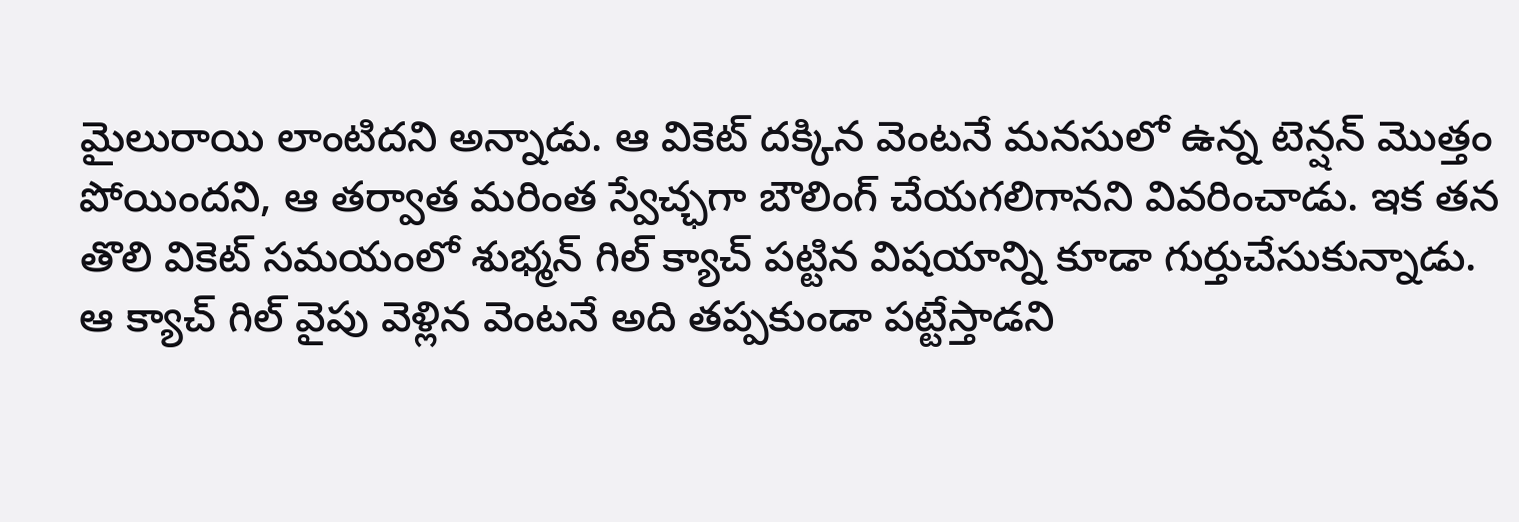మైలురాయి లాంటిదని అన్నాడు. ఆ వికెట్ దక్కిన వెంటనే మనసులో ఉన్న టెన్షన్ మొత్తం పోయిందని, ఆ తర్వాత మరింత స్వేచ్ఛగా బౌలింగ్ చేయగలిగానని వివరించాడు. ఇక తన తొలి వికెట్ సమయంలో శుభ్మన్ గిల్ క్యాచ్ పట్టిన విషయాన్ని కూడా గుర్తుచేసుకున్నాడు.
ఆ క్యాచ్ గిల్ వైపు వెళ్లిన వెంటనే అది తప్పకుండా పట్టేస్తాడని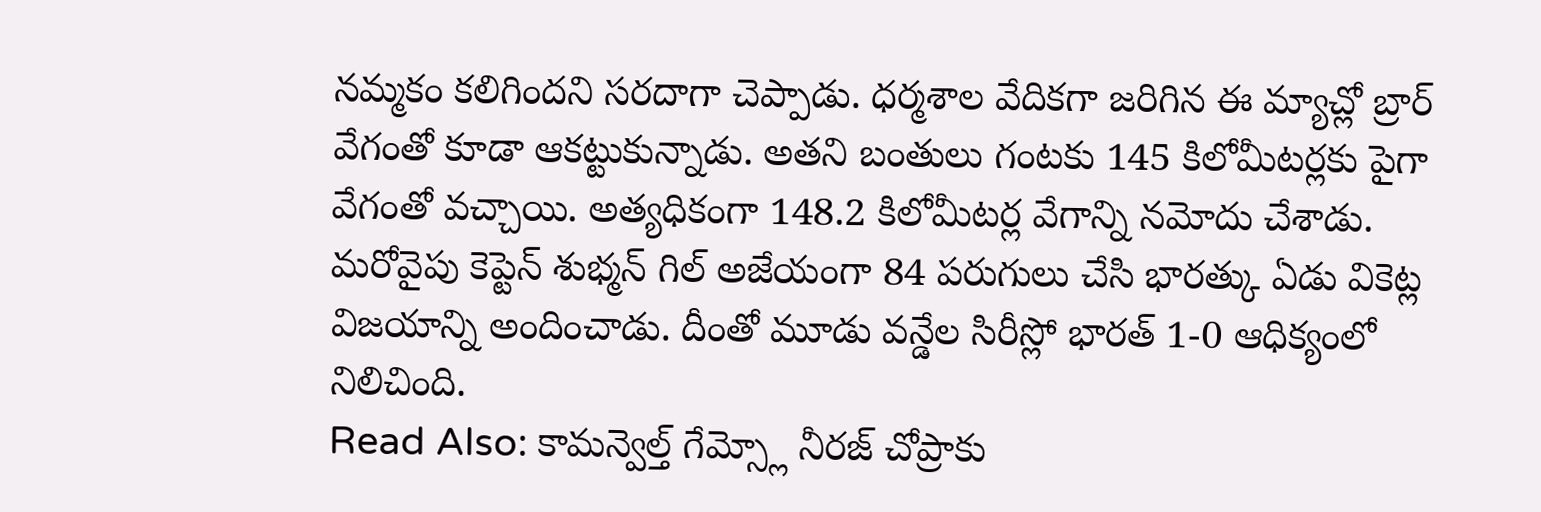నమ్మకం కలిగిందని సరదాగా చెప్పాడు. ధర్మశాల వేదికగా జరిగిన ఈ మ్యాచ్లో బ్రార్ వేగంతో కూడా ఆకట్టుకున్నాడు. అతని బంతులు గంటకు 145 కిలోమీటర్లకు పైగా వేగంతో వచ్చాయి. అత్యధికంగా 148.2 కిలోమీటర్ల వేగాన్ని నమోదు చేశాడు. మరోవైపు కెప్టెన్ శుభ్మన్ గిల్ అజేయంగా 84 పరుగులు చేసి భారత్కు ఏడు వికెట్ల విజయాన్ని అందించాడు. దీంతో మూడు వన్డేల సిరీస్లో భారత్ 1-0 ఆధిక్యంలో నిలిచింది.
Read Also: కామన్వెల్త్ గేమ్స్లో నీరజ్ చోప్రాకు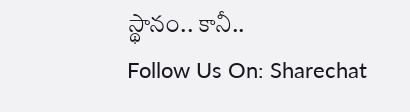స్థానం.. కానీ..
Follow Us On: Sharechat